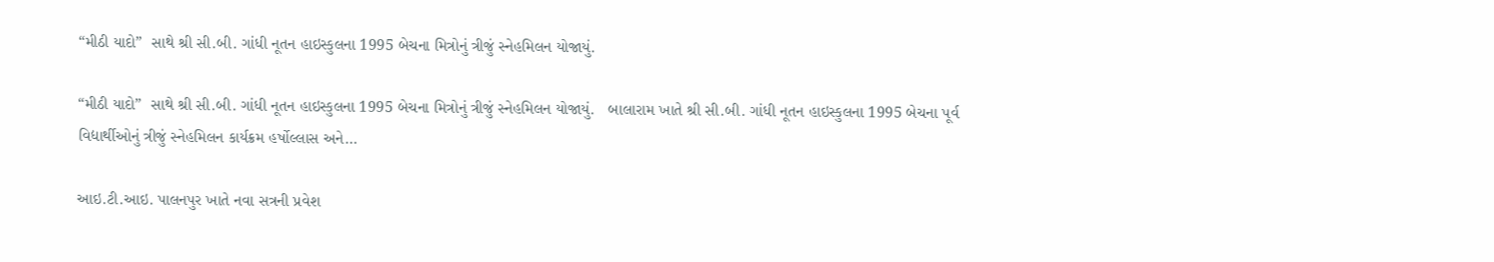“મીઠી યાદો”  સાથે શ્રી સી.બી. ગાંધી નૂતન હાઇસ્કુલના 1995 બેચના મિત્રોનું ત્રીજું સ્નેહમિલન યોજાયું.

“મીઠી યાદો”  સાથે શ્રી સી.બી. ગાંધી નૂતન હાઇસ્કુલના 1995 બેચના મિત્રોનું ત્રીજું સ્નેહમિલન યોજાયું.   બાલારામ ખાતે શ્રી સી.બી. ગાંધી નૂતન હાઇસ્કુલના 1995 બેચના પૂર્વ વિદ્યાર્થીઓનું ત્રીજું સ્નેહમિલન કાર્યક્રમ હર્ષોલ્લાસ અને…

આઇ.ટી.આઇ. પાલનપુર ખાતે નવા સત્રની પ્રવેશ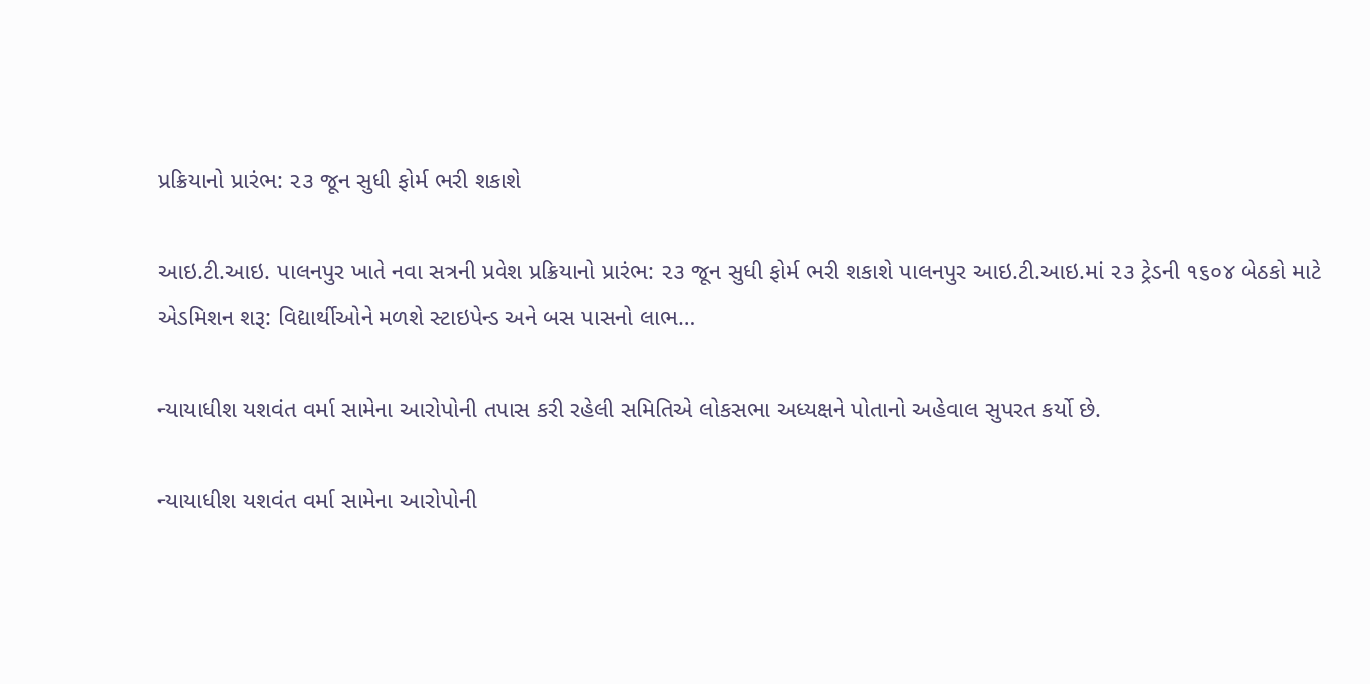પ્રક્રિયાનો પ્રારંભ: ૨૩ જૂન સુધી ફોર્મ ભરી શકાશે

આઇ.ટી.આઇ. પાલનપુર ખાતે નવા સત્રની પ્રવેશ પ્રક્રિયાનો પ્રારંભ: ૨૩ જૂન સુધી ફોર્મ ભરી શકાશે પાલનપુર આઇ.ટી.આઇ.માં ૨૩ ટ્રેડની ૧૬૦૪ બેઠકો માટે એડમિશન શરૂ: વિદ્યાર્થીઓને મળશે સ્ટાઇપેન્ડ અને બસ પાસનો લાભ…

ન્યાયાધીશ યશવંત વર્મા સામેના આરોપોની તપાસ કરી રહેલી સમિતિએ લોકસભા અધ્યક્ષને પોતાનો અહેવાલ સુપરત કર્યો છે.

ન્યાયાધીશ યશવંત વર્મા સામેના આરોપોની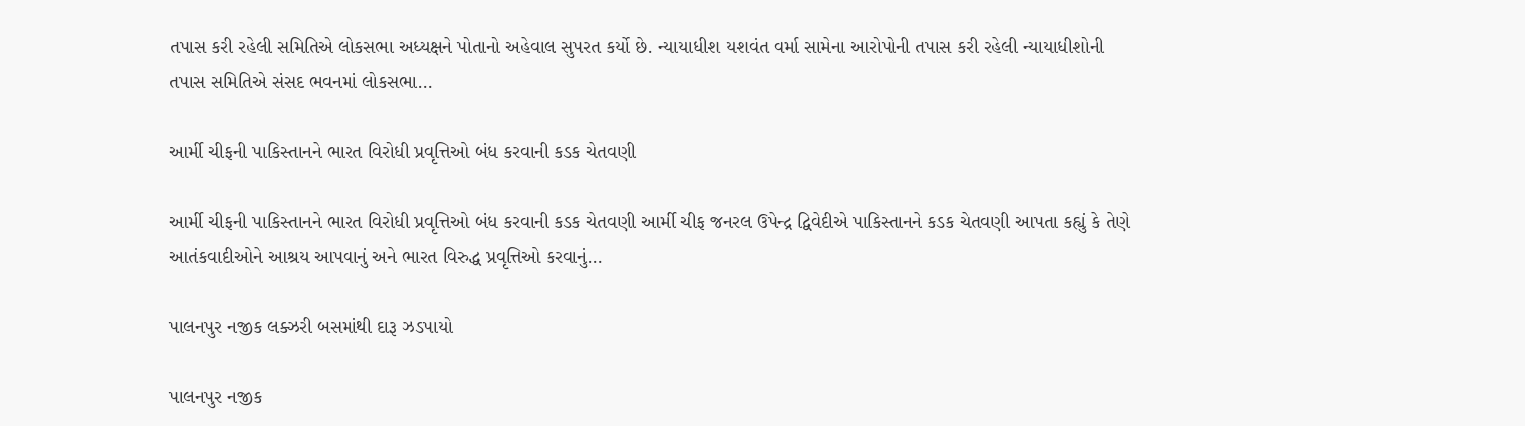તપાસ કરી રહેલી સમિતિએ લોકસભા અધ્યક્ષને પોતાનો અહેવાલ સુપરત કર્યો છે. ન્યાયાધીશ યશવંત વર્મા સામેના આરોપોની તપાસ કરી રહેલી ન્યાયાધીશોની તપાસ સમિતિએ સંસદ ભવનમાં લોકસભા…

આર્મી ચીફની પાકિસ્તાનને ભારત વિરોધી પ્રવૃત્તિઓ બંધ કરવાની કડક ચેતવણી

આર્મી ચીફની પાકિસ્તાનને ભારત વિરોધી પ્રવૃત્તિઓ બંધ કરવાની કડક ચેતવણી આર્મી ચીફ જનરલ ઉપેન્દ્ર દ્વિવેદીએ પાકિસ્તાનને કડક ચેતવણી આપતા કહ્યું કે તેણે આતંકવાદીઓને આશ્રય આપવાનું અને ભારત વિરુદ્ધ પ્રવૃત્તિઓ કરવાનું…

પાલનપુર નજીક લક્ઝરી બસમાંથી દારૂ ઝડપાયો

પાલનપુર નજીક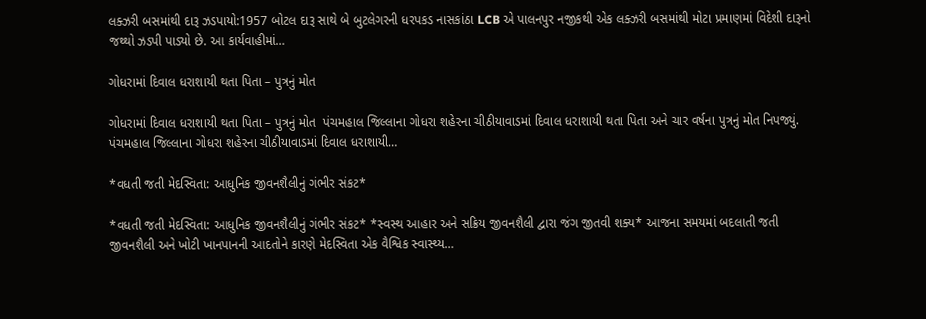લક્ઝરી બસમાંથી દારૂ ઝડપાયો:1957 બોટલ દારૂ સાથે બે બુટલેગરની ધરપકડ નાસકાંઠા LCB એ પાલનપુર નજીકથી એક લક્ઝરી બસમાંથી મોટા પ્રમાણમાં વિદેશી દારૂનો જથ્થો ઝડપી પાડ્યો છે. આ કાર્યવાહીમાં…

ગોધરામાં દિવાલ ધરાશાયી થતા પિતા – પુત્રનું મોત

ગોધરામાં દિવાલ ધરાશાયી થતા પિતા – પુત્રનું મોત  પંચમહાલ જિલ્લાના ગોધરા શહેરના ચીઠીયાવાડમાં દિવાલ ધરાશાયી થતા પિતા અને ચાર વર્ષના પુત્રનું મોત નિપજ્યું. પંચમહાલ જિલ્લાના ગોધરા શહેરના ચીઠીયાવાડમાં દિવાલ ધરાશાયી…

*વધતી જતી મેદસ્વિતા: આધુનિક જીવનશૈલીનું ગંભીર સંકટ*

*વધતી જતી મેદસ્વિતા: આધુનિક જીવનશૈલીનું ગંભીર સંકટ* *સ્વસ્થ આહાર અને સક્રિય જીવનશૈલી દ્વારા જંગ જીતવી શક્ય* આજના સમયમાં બદલાતી જતી જીવનશૈલી અને ખોટી ખાનપાનની આદતોને કારણે મેદસ્વિતા એક વૈશ્વિક સ્વાસ્થ્ય…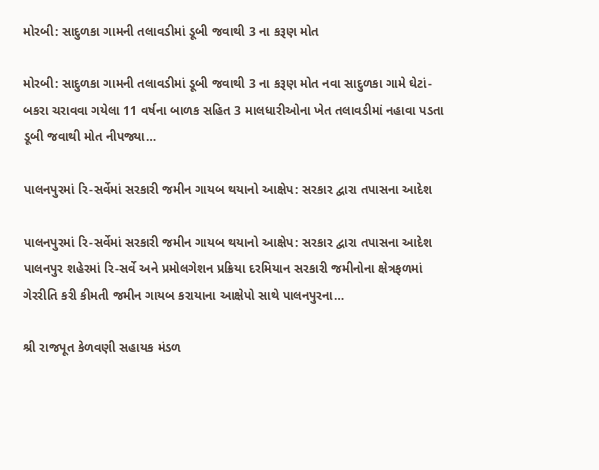મોરબી: સાદુળકા ગામની તલાવડીમાં ડૂબી જવાથી 3 ના કરૂણ મોત

મોરબી: સાદુળકા ગામની તલાવડીમાં ડૂબી જવાથી 3 ના કરૂણ મોત નવા સાદુળકા ગામે ઘેટાં-બકરા ચરાવવા ગયેલા 11 વર્ષના બાળક સહિત 3 માલધારીઓના ખેત તલાવડીમાં નહાવા પડતા ડૂબી જવાથી મોત નીપજ્યા…

પાલનપુરમાં રિ-સર્વેમાં સરકારી જમીન ગાયબ થયાનો આક્ષેપ: સરકાર દ્વારા તપાસના આદેશ

પાલનપુરમાં રિ-સર્વેમાં સરકારી જમીન ગાયબ થયાનો આક્ષેપ: સરકાર દ્વારા તપાસના આદેશ પાલનપુર શહેરમાં રિ-સર્વે અને પ્રમોલગેશન પ્રક્રિયા દરમિયાન સરકારી જમીનોના ક્ષેત્રફળમાં ગેરરીતિ કરી કીમતી જમીન ગાયબ કરાયાના આક્ષેપો સાથે પાલનપુરના…

શ્રી રાજપૂત કેળવણી સહાયક મંડળ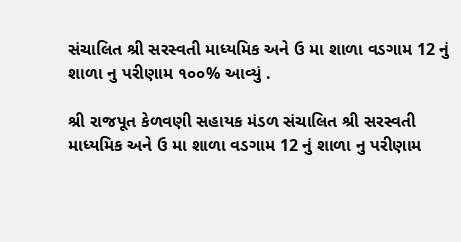સંચાલિત શ્રી સરસ્વતી માધ્યમિક અને ઉ મા શાળા વડગામ 12 નું શાળા નુ પરીણામ ૧૦૦% આવ્યું .

શ્રી રાજપૂત કેળવણી સહાયક મંડળ સંચાલિત શ્રી સરસ્વતી માધ્યમિક અને ઉ મા શાળા વડગામ 12 નું શાળા નુ પરીણામ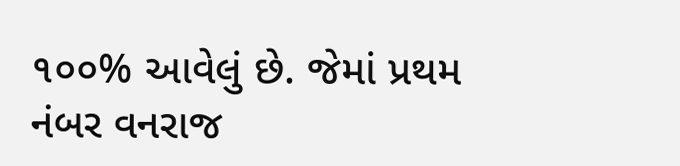૧૦૦% આવેલું છે. જેમાં પ્રથમ નંબર વનરાજ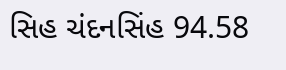સિહ ચંદનસિંહ 94.58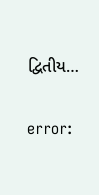દ્વિતીય…

error: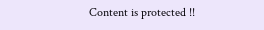Content is protected !!